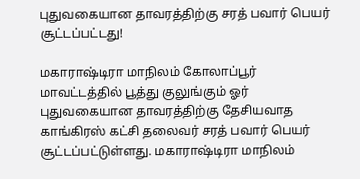புதுவகையான தாவரத்திற்கு சரத் பவார் பெயர் சூட்டப்பட்டது!

மகாராஷ்டிரா மாநிலம் கோலாப்பூர் மாவட்டத்தில் பூத்து குலுங்கும் ஓர் புதுவகையான தாவரத்திற்கு தேசியவாத காங்கிரஸ் கட்சி தலைவர் சரத் பவார் பெயர் சூட்டப்பட்டுள்ளது. மகாராஷ்டிரா மாநிலம்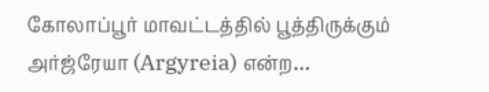கோலாப்பூர் மாவட்டத்தில் பூத்திருக்கும் அர்ஜ்ரேயா (Argyreia) என்ற…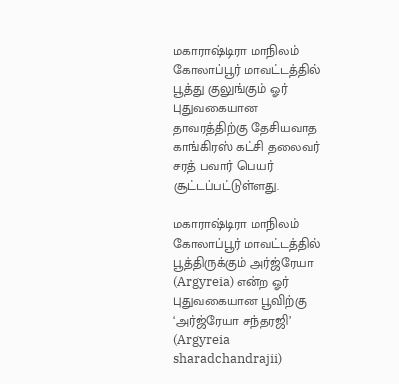மகாராஷ்டிரா மாநிலம் கோலாப்பூர் மாவட்டத்தில் பூத்து குலுங்கும் ஓர் புதுவகையான தாவரத்திற்கு தேசியவாத காங்கிரஸ் கட்சி தலைவர் சரத் பவார் பெயர் சூட்டப்பட்டுள்ளது.

மகாராஷ்டிரா மாநிலம் கோலாப்பூர் மாவட்டத்தில் பூத்திருக்கும் அர்ஜ்ரேயா (Argyreia) என்ற ஓர் புதுவகையான பூவிற்கு ‘அர்ஜ்ரேயா சந்தரஜி’ (Argyreia sharadchandrajii)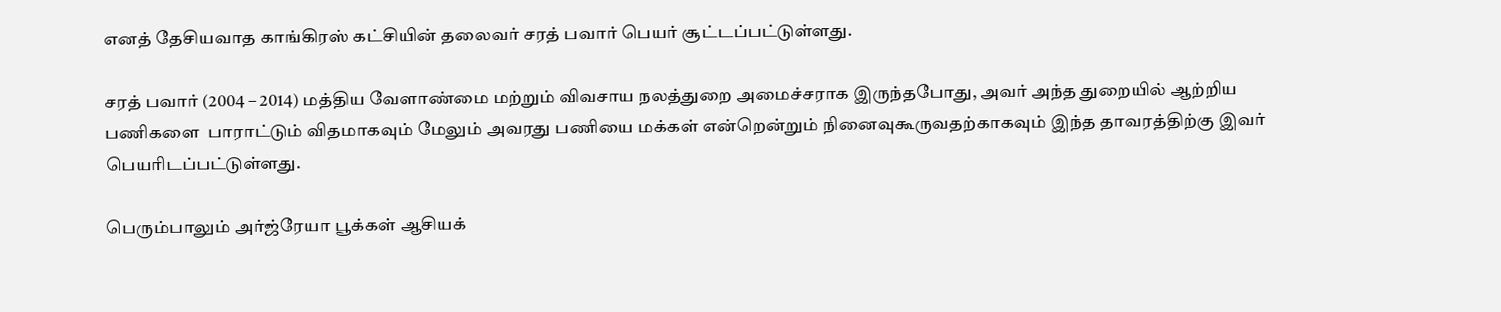எனத் தேசியவாத காங்கிரஸ் கட்சியின் தலைவர் சரத் பவார் பெயர் சூட்டப்பட்டுள்ளது.

சரத் பவார் (2004 – 2014) மத்திய வேளாண்மை மற்றும் விவசாய நலத்துறை அமைச்சராக இருந்தபோது, அவர் அந்த துறையில் ஆற்றிய பணிகளை  பாராட்டும் விதமாகவும் மேலும் அவரது பணியை மக்கள் என்றென்றும் நினைவுகூருவதற்காகவும் இந்த தாவரத்திற்கு இவர் பெயரிடப்பட்டுள்ளது.

பெரும்பாலும் அர்ஜ்ரேயா பூக்கள் ஆசியக்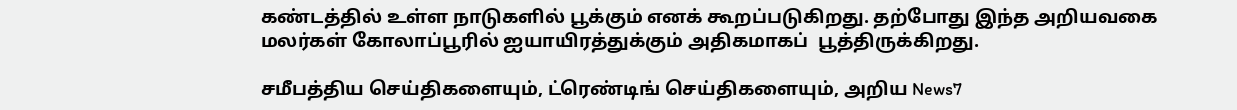கண்டத்தில் உள்ள நாடுகளில் பூக்கும் எனக் கூறப்படுகிறது. தற்போது இந்த அறியவகை மலர்கள் கோலாப்பூரில் ஐயாயிரத்துக்கும் அதிகமாகப்  பூத்திருக்கிறது.

சமீபத்திய செய்திகளையும், ட்ரெண்டிங் செய்திகளையும், அறிய News7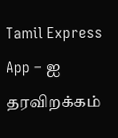Tamil Express App – ஐ தரவிறக்கம்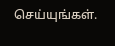செய்யுங்கள்.